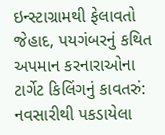ઇન્સ્ટાગ્રામથી ફેલાવતો જેહાદ, પયગંબરનું કથિત અપમાન કરનારાઓના ટાર્ગેટ કિલિંગનું કાવતરું: નવસારીથી પકડાયેલા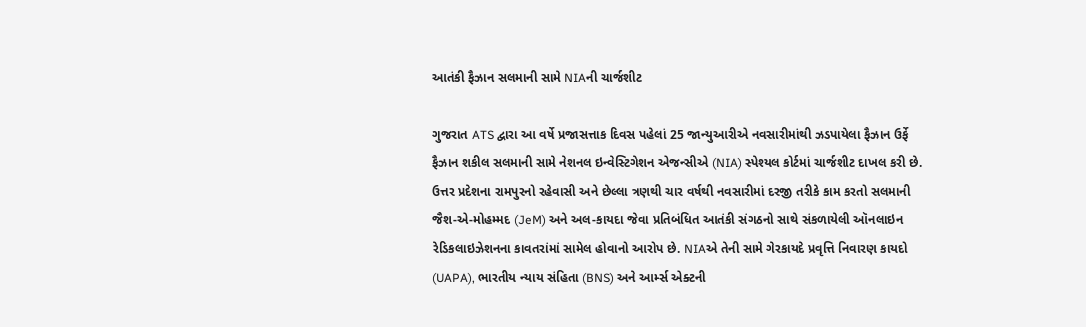આતંકી ફૈઝાન સલમાની સામે NIAની ચાર્જશીટ

ગુજરાત ATS દ્વારા આ વર્ષે પ્રજાસત્તાક દિવસ પહેલાં 25 જાન્યુઆરીએ નવસારીમાંથી ઝડપાયેલા ફૈઝાન ઉર્ફે ફૈઝાન શકીલ સલમાની સામે નેશનલ ઇન્વેસ્ટિગેશન એજન્સીએ (NIA) સ્પેશ્યલ કોર્ટમાં ચાર્જશીટ દાખલ કરી છે. ઉત્તર પ્રદેશના રામપુરનો રહેવાસી અને છેલ્લા ત્રણથી ચાર વર્ષથી નવસારીમાં દરજી તરીકે કામ કરતો સલમાની જૈશ-એ-મોહમ્મદ (JeM) અને અલ-કાયદા જેવા પ્રતિબંધિત આતંકી સંગઠનો સાથે સંકળાયેલી ઑનલાઇન રેડિકલાઇઝેશનના કાવતરાંમાં સામેલ હોવાનો આરોપ છે. NIAએ તેની સામે ગેરકાયદે પ્રવૃત્તિ નિવારણ કાયદો (UAPA), ભારતીય ન્યાય સંહિતા (BNS) અને આર્મ્સ એક્ટની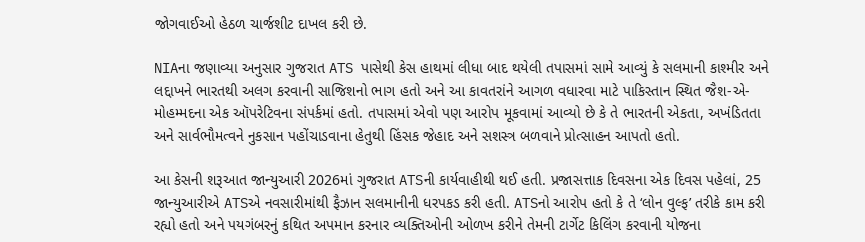જોગવાઈઓ હેઠળ ચાર્જશીટ દાખલ કરી છે.

NIAના જણાવ્યા અનુસાર ગુજરાત ATS પાસેથી કેસ હાથમાં લીધા બાદ થયેલી તપાસમાં સામે આવ્યું કે સલમાની કાશ્મીર અને લદ્દાખને ભારતથી અલગ કરવાની સાજિશનો ભાગ હતો અને આ કાવતરાંને આગળ વધારવા માટે પાકિસ્તાન સ્થિત જૈશ-એ-મોહમ્મદના એક ઑપરેટિવના સંપર્કમાં હતો. તપાસમાં એવો પણ આરોપ મૂકવામાં આવ્યો છે કે તે ભારતની એકતા, અખંડિતતા અને સાર્વભૌમત્વને નુકસાન પહોંચાડવાના હેતુથી હિંસક જેહાદ અને સશસ્ત્ર બળવાને પ્રોત્સાહન આપતો હતો.

આ કેસની શરૂઆત જાન્યુઆરી 2026માં ગુજરાત ATSની કાર્યવાહીથી થઈ હતી. પ્રજાસત્તાક દિવસના એક દિવસ પહેલાં, 25 જાન્યુઆરીએ ATSએ નવસારીમાંથી ફૈઝાન સલમાનીની ધરપકડ કરી હતી. ATSનો આરોપ હતો કે તે ‘લોન વુલ્ફ’ તરીકે કામ કરી રહ્યો હતો અને પયગંબરનું કથિત અપમાન કરનાર વ્યક્તિઓની ઓળખ કરીને તેમની ટાર્ગેટ કિલિંગ કરવાની યોજના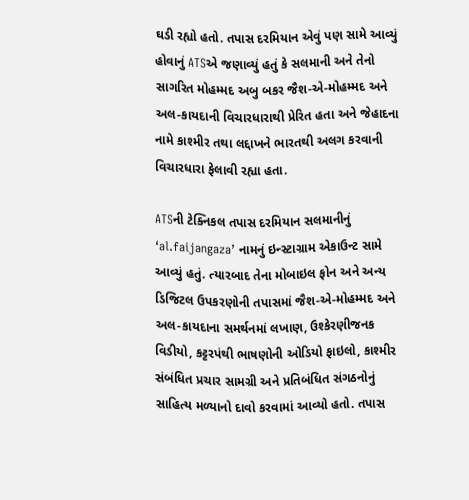ઘડી રહ્યો હતો. તપાસ દરમિયાન એવું પણ સામે આવ્યું હોવાનું ATSએ જણાવ્યું હતું કે સલમાની અને તેનો સાગરિત મોહમ્મદ અબુ બકર જૈશ-એ-મોહમ્મદ અને અલ-કાયદાની વિચારધારાથી પ્રેરિત હતા અને જેહાદના નામે કાશ્મીર તથા લદ્દાખને ભારતથી અલગ કરવાની વિચારધારા ફેલાવી રહ્યા હતા.

ATSની ટેક્નિકલ તપાસ દરમિયાન સલમાનીનું ‘al.faijangaza’ નામનું ઇન્સ્ટાગ્રામ એકાઉન્ટ સામે આવ્યું હતું. ત્યારબાદ તેના મોબાઇલ ફોન અને અન્ય ડિજિટલ ઉપકરણોની તપાસમાં જૈશ-એ-મોહમ્મદ અને અલ-કાયદાના સમર્થનમાં લખાણ, ઉશ્કેરણીજનક વિડીયો, કટ્ટરપંથી ભાષણોની ઓડિયો ફાઇલો, કાશ્મીર સંબંધિત પ્રચાર સામગ્રી અને પ્રતિબંધિત સંગઠનોનું સાહિત્ય મળ્યાનો દાવો કરવામાં આવ્યો હતો. તપાસ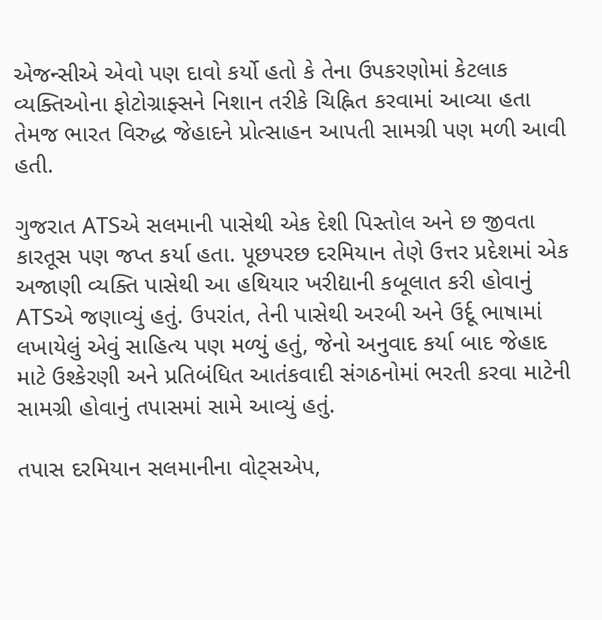એજન્સીએ એવો પણ દાવો કર્યો હતો કે તેના ઉપકરણોમાં કેટલાક વ્યક્તિઓના ફોટોગ્રાફ્સને નિશાન તરીકે ચિહ્નિત કરવામાં આવ્યા હતા તેમજ ભારત વિરુદ્ધ જેહાદને પ્રોત્સાહન આપતી સામગ્રી પણ મળી આવી હતી.

ગુજરાત ATSએ સલમાની પાસેથી એક દેશી પિસ્તોલ અને છ જીવતા કારતૂસ પણ જપ્ત કર્યા હતા. પૂછપરછ દરમિયાન તેણે ઉત્તર પ્રદેશમાં એક અજાણી વ્યક્તિ પાસેથી આ હથિયાર ખરીદ્યાની કબૂલાત કરી હોવાનું ATSએ જણાવ્યું હતું. ઉપરાંત, તેની પાસેથી અરબી અને ઉર્દૂ ભાષામાં લખાયેલું એવું સાહિત્ય પણ મળ્યું હતું, જેનો અનુવાદ કર્યા બાદ જેહાદ માટે ઉશ્કેરણી અને પ્રતિબંધિત આતંકવાદી સંગઠનોમાં ભરતી કરવા માટેની સામગ્રી હોવાનું તપાસમાં સામે આવ્યું હતું.

તપાસ દરમિયાન સલમાનીના વોટ્સએપ,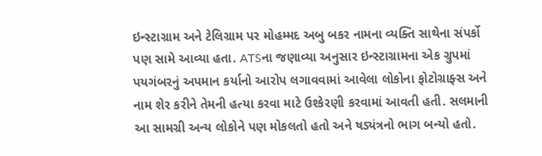ઇન્સ્ટાગ્રામ અને ટેલિગ્રામ પર મોહમ્મદ અબુ બકર નામના વ્યક્તિ સાથેના સંપર્કો પણ સામે આવ્યા હતા. ATSના જણાવ્યા અનુસાર ઇન્સ્ટાગ્રામના એક ગ્રુપમાં પયગંબરનું અપમાન કર્યાનો આરોપ લગાવવામાં આવેલા લોકોના ફોટોગ્રાફ્સ અને નામ શેર કરીને તેમની હત્યા કરવા માટે ઉશ્કેરણી કરવામાં આવતી હતી. સલમાની આ સામગ્રી અન્ય લોકોને પણ મોકલતો હતો અને ષડ્યંત્રનો ભાગ બન્યો હતો.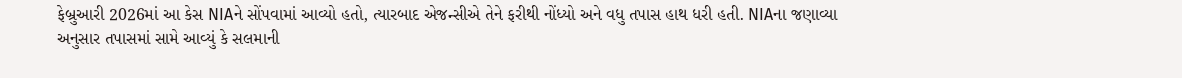ફેબ્રુઆરી 2026માં આ કેસ NIAને સોંપવામાં આવ્યો હતો, ત્યારબાદ એજન્સીએ તેને ફરીથી નોંધ્યો અને વધુ તપાસ હાથ ધરી હતી. NIAના જણાવ્યા અનુસાર તપાસમાં સામે આવ્યું કે સલમાની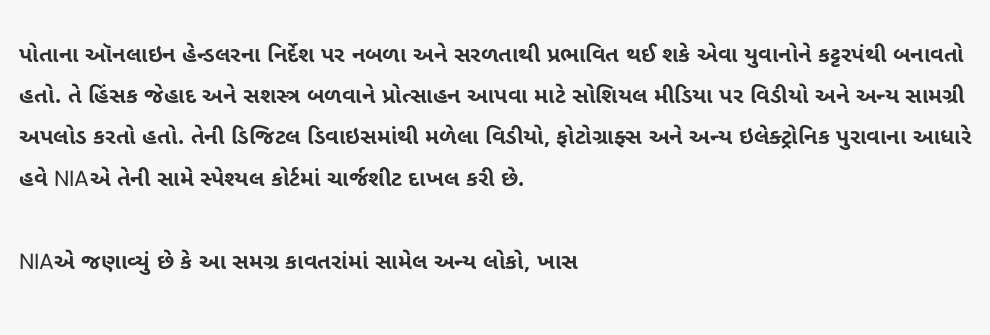પોતાના ઑનલાઇન હેન્ડલરના નિર્દેશ પર નબળા અને સરળતાથી પ્રભાવિત થઈ શકે એવા યુવાનોને કટ્ટરપંથી બનાવતો હતો. તે હિંસક જેહાદ અને સશસ્ત્ર બળવાને પ્રોત્સાહન આપવા માટે સોશિયલ મીડિયા પર વિડીયો અને અન્ય સામગ્રી અપલોડ કરતો હતો. તેની ડિજિટલ ડિવાઇસમાંથી મળેલા વિડીયો, ફોટોગ્રાફ્સ અને અન્ય ઇલેક્ટ્રોનિક પુરાવાના આધારે હવે NIAએ તેની સામે સ્પેશ્યલ કોર્ટમાં ચાર્જશીટ દાખલ કરી છે.

NIAએ જણાવ્યું છે કે આ સમગ્ર કાવતરાંમાં સામેલ અન્ય લોકો, ખાસ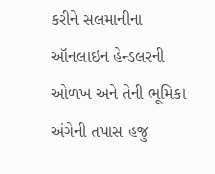કરીને સલમાનીના ઑનલાઇન હેન્ડલરની ઓળખ અને તેની ભૂમિકા અંગેની તપાસ હજુ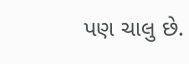પણ ચાલુ છે.